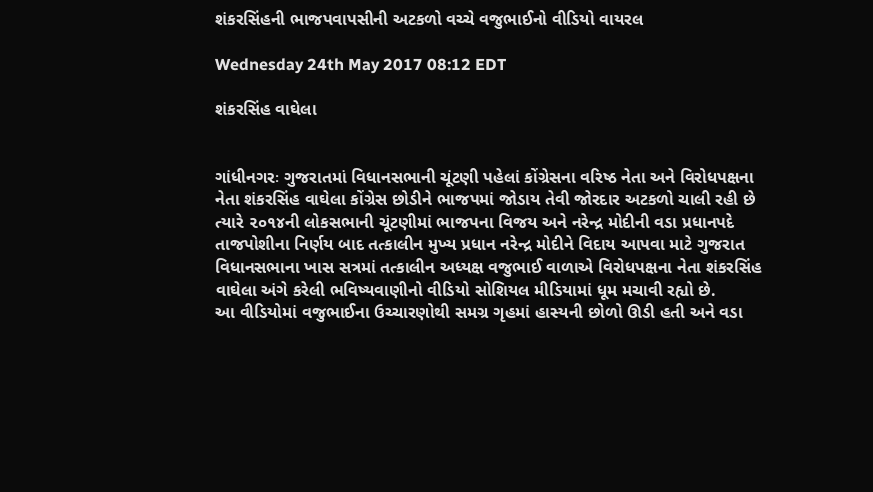શંકરસિંહની ભાજપવાપસીની અટકળો વચ્ચે વજુભાઈનો વીડિયો વાયરલ

Wednesday 24th May 2017 08:12 EDT

શંકરસિંહ વાઘેલા


ગાંધીનગરઃ ગુજરાતમાં વિધાનસભાની ચૂંટણી પહેલાં કોંગ્રેસના વરિષ્ઠ નેતા અને વિરોધપક્ષના નેતા શંકરસિંહ વાઘેલા કોંગ્રેસ છોડીને ભાજપમાં જોડાય તેવી જોરદાર અટકળો ચાલી રહી છે ત્યારે ૨૦૧૪ની લોકસભાની ચૂંટણીમાં ભાજપના વિજય અને નરેન્દ્ર મોદીની વડા પ્રધાનપદે તાજપોશીના નિર્ણય બાદ તત્કાલીન મુખ્ય પ્રધાન નરેન્દ્ર મોદીને વિદાય આપવા માટે ગુજરાત વિધાનસભાના ખાસ સત્રમાં તત્કાલીન અધ્યક્ષ વજુભાઈ વાળાએ વિરોધપક્ષના નેતા શંકરસિંહ વાઘેલા અંગે કરેલી ભવિષ્યવાણીનો વીડિયો સોશિયલ મીડિયામાં ધૂમ મચાવી રહ્યો છે.
આ વીડિયોમાં વજુભાઈના ઉચ્ચારણોથી સમગ્ર ગૃહમાં હાસ્યની છોળો ઊડી હતી અને વડા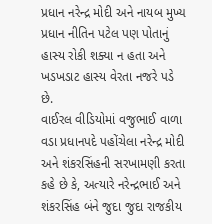પ્રધાન નરેન્દ્ર મોદી અને નાયબ મુખ્ય પ્રધાન નીતિન પટેલ પણ પોતાનું હાસ્ય રોકી શક્યા ન હતા અને ખડખડાટ હાસ્ય વેરતા નજરે પડે છે.
વાઈરલ વીડિયોમાં વજુભાઈ વાળા વડા પ્રધાનપદે પહોંચેલા નરેન્દ્ર મોદી અને શંકરસિંહની સરખામણી કરતા કહે છે કે, અત્યારે નરેન્દ્રભાઈ અને શંકરસિંહ બંને જુદા જુદા રાજકીય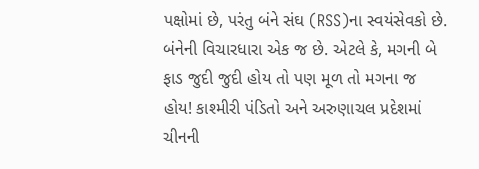પક્ષોમાં છે, પરંતુ બંને સંઘ (RSS)ના સ્વયંસેવકો છે. બંનેની વિચારધારા એક જ છે. એટલે કે, મગની બે ફાડ જુદી જુદી હોય તો પણ મૂળ તો મગના જ હોય! કાશ્મીરી પંડિતો અને અરુણાચલ પ્રદેશમાં ચીનની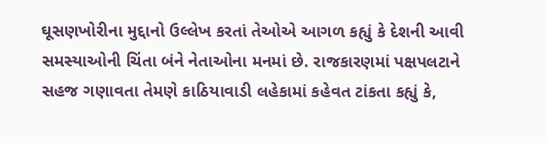ઘૂસણખોરીના મુદ્દાનો ઉલ્લેખ કરતાં તેઓએ આગળ કહ્યું કે દેશની આવી સમસ્યાઓની ચિંતા બંને નેતાઓના મનમાં છે. રાજકારણમાં પક્ષપલટાને સહજ ગણાવતા તેમણે કાઠિયાવાડી લહેકામાં કહેવત ટાંકતા કહ્યું કે,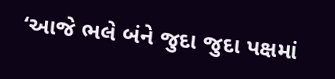‘આજે ભલે બંને જુદા જુદા પક્ષમાં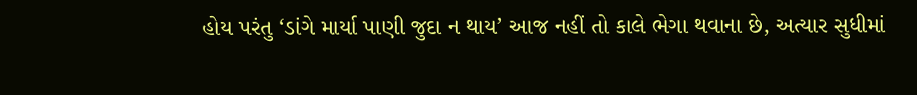હોય પરંતુ ‘ડાંગે માર્યા પાણી જુદા ન થાય’ આજ નહીં તો કાલે ભેગા થવાના છે, અત્યાર સુધીમાં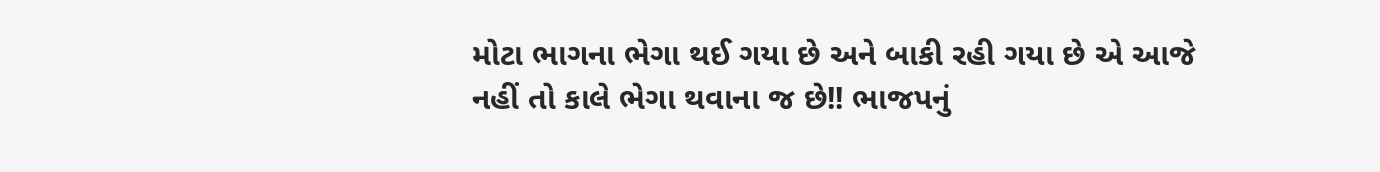મોટા ભાગના ભેગા થઈ ગયા છે અને બાકી રહી ગયા છે એ આજે નહીં તો કાલે ભેગા થવાના જ છે!! ભાજપનું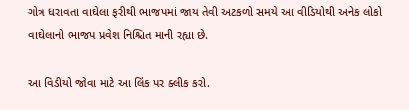ગોત્ર ધરાવતા વાઘેલા ફરીથી ભાજપમાં જાય તેવી અટકળો સમયે આ વીડિયોથી અનેક લોકો વાઘેલાનો ભાજપ પ્રવેશ નિશ્ચિત માની રહ્યા છે.

આ વિડીયો જોવા માટે આ લિંક પર ક્લીક કરો.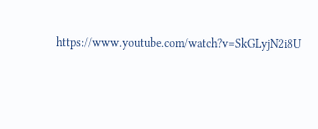https://www.youtube.com/watch?v=SkGLyjN2i8U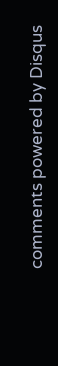comments powered by Disqus